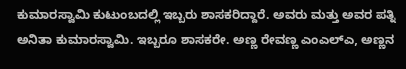ಕುಮಾರಸ್ವಾಮಿ ಕುಟುಂಬದಲ್ಲಿ ಇಬ್ಬರು ಶಾಸಕರಿದ್ದಾರೆ. ಅವರು ಮತ್ತು ಅವರ ಪತ್ನಿ ಅನಿತಾ ಕುಮಾರಸ್ವಾಮಿ. ಇಬ್ಬರೂ ಶಾಸಕರೇ. ಅಣ್ಣ ರೇವಣ್ಣ ಎಂಎಲ್ಎ, ಅಣ್ಣನ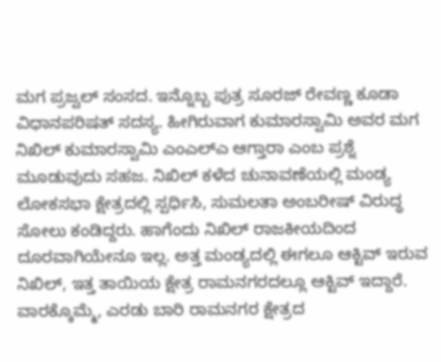ಮಗ ಪ್ರಜ್ವಲ್ ಸಂಸದ. ಇನ್ನೊಬ್ಬ ಪುತ್ರ ಸೂರಜ್ ರೇವಣ್ಣ ಕೂಡಾ ವಿಧಾನಪರಿಷತ್ ಸದಸ್ಯ. ಹೀಗಿರುವಾಗ ಕುಮಾರಸ್ವಾಮಿ ಅವರ ಮಗ ನಿಖಿಲ್ ಕುಮಾರಸ್ವಾಮಿ ಎಂಎಲ್ಎ ಆಗ್ತಾರಾ ಎಂಬ ಪ್ರಶ್ನೆ ಮೂಡುವುದು ಸಹಜ. ನಿಖಿಲ್ ಕಳೆದ ಚುನಾವಣೆಯಲ್ಲಿ ಮಂಡ್ಯ ಲೋಕಸಭಾ ಕ್ಷೇತ್ರದಲ್ಲಿ ಸ್ಪರ್ಧಿಸಿ, ಸುಮಲತಾ ಅಂಬರೀಷ್ ವಿರುದ್ಧ ಸೋಲು ಕಂಡಿದ್ದರು. ಹಾಗೆಂದು ನಿಖಿಲ್ ರಾಜಕೀಯದಿಂದ ದೂರವಾಗಿಯೇನೂ ಇಲ್ಲ. ಅತ್ತ ಮಂಡ್ಯದಲ್ಲಿ ಈಗಲೂ ಆಕ್ಟಿವ್ ಇರುವ ನಿಖಿಲ್, ಇತ್ತ ತಾಯಿಯ ಕ್ಷೇತ್ರ ರಾಮನಗರದಲ್ಲೂ ಆಕ್ಟಿವ್ ಇದ್ದಾರೆ. ವಾರಕ್ಕೊಮ್ಮೆ, ಎರಡು ಬಾರಿ ರಾಮನಗರ ಕ್ಷೇತ್ರದ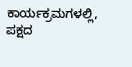ಕಾರ್ಯಕ್ರಮಗಳಲ್ಲಿ, ಪಕ್ಷದ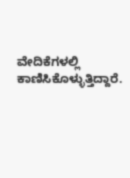ವೇದಿಕೆಗಳಲ್ಲಿ ಕಾಣಿಸಿಕೊಳ್ಳುತ್ತಿದ್ದಾರೆ.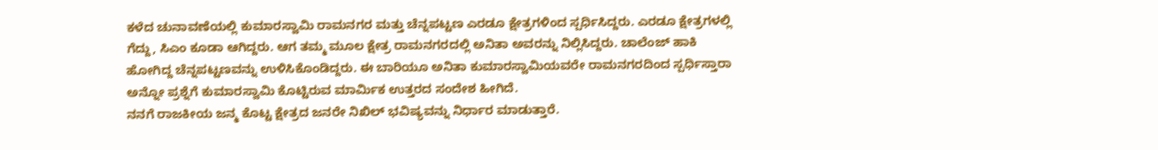ಕಳೆದ ಚುನಾವಣೆಯಲ್ಲಿ ಕುಮಾರಸ್ವಾಮಿ ರಾಮನಗರ ಮತ್ತು ಚೆನ್ನಪಟ್ಟಣ ಎರಡೂ ಕ್ಷೇತ್ರಗಳಿಂದ ಸ್ಪರ್ಧಿಸಿದ್ದರು. ಎರಡೂ ಕ್ಷೇತ್ರಗಳಲ್ಲಿ ಗೆದ್ದು, ಸಿಎಂ ಕೂಡಾ ಆಗಿದ್ದರು. ಆಗ ತಮ್ಮ ಮೂಲ ಕ್ಷೇತ್ರ ರಾಮನಗರದಲ್ಲಿ ಅನಿತಾ ಅವರನ್ನು ನಿಲ್ಲಿಸಿದ್ದರು. ಚಾಲೆಂಜ್ ಹಾಕಿ ಹೋಗಿದ್ದ ಚೆನ್ನಪಟ್ಟಣವನ್ನು ಉಳಿಸಿಕೊಂಡಿದ್ದರು. ಈ ಬಾರಿಯೂ ಅನಿತಾ ಕುಮಾರಸ್ವಾಮಿಯವರೇ ರಾಮನಗರದಿಂದ ಸ್ಪರ್ಧಿಸ್ತಾರಾ ಅನ್ನೋ ಪ್ರಶ್ನೆಗೆ ಕುಮಾರಸ್ವಾಮಿ ಕೊಟ್ಟಿರುವ ಮಾರ್ಮಿಕ ಉತ್ತರದ ಸಂದೇಶ ಹೀಗಿದೆ.
ನನಗೆ ರಾಜಕೀಯ ಜನ್ಮ ಕೊಟ್ಟ ಕ್ಷೇತ್ರದ ಜನರೇ ನಿಖಿಲ್ ಭವಿಷ್ಯವನ್ನು ನಿರ್ಧಾರ ಮಾಡುತ್ತಾರೆ.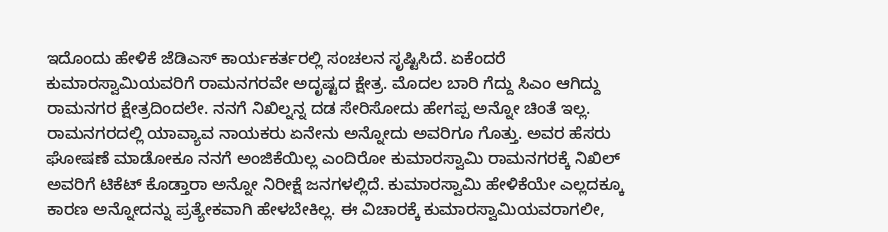ಇದೊಂದು ಹೇಳಿಕೆ ಜೆಡಿಎಸ್ ಕಾರ್ಯಕರ್ತರಲ್ಲಿ ಸಂಚಲನ ಸೃಷ್ಟಿಸಿದೆ. ಏಕೆಂದರೆ ಕುಮಾರಸ್ವಾಮಿಯವರಿಗೆ ರಾಮನಗರವೇ ಅದೃಷ್ಟದ ಕ್ಷೇತ್ರ. ಮೊದಲ ಬಾರಿ ಗೆದ್ದು ಸಿಎಂ ಆಗಿದ್ದು ರಾಮನಗರ ಕ್ಷೇತ್ರದಿಂದಲೇ. ನನಗೆ ನಿಖಿಲ್ನನ್ನ ದಡ ಸೇರಿಸೋದು ಹೇಗಪ್ಪ ಅನ್ನೋ ಚಿಂತೆ ಇಲ್ಲ. ರಾಮನಗರದಲ್ಲಿ ಯಾವ್ಯಾವ ನಾಯಕರು ಏನೇನು ಅನ್ನೋದು ಅವರಿಗೂ ಗೊತ್ತು. ಅವರ ಹೆಸರು ಘೋಷಣೆ ಮಾಡೋಕೂ ನನಗೆ ಅಂಜಿಕೆಯಿಲ್ಲ ಎಂದಿರೋ ಕುಮಾರಸ್ವಾಮಿ ರಾಮನಗರಕ್ಕೆ ನಿಖಿಲ್ ಅವರಿಗೆ ಟಿಕೆಟ್ ಕೊಡ್ತಾರಾ ಅನ್ನೋ ನಿರೀಕ್ಷೆ ಜನಗಳಲ್ಲಿದೆ. ಕುಮಾರಸ್ವಾಮಿ ಹೇಳಿಕೆಯೇ ಎಲ್ಲದಕ್ಕೂ ಕಾರಣ ಅನ್ನೋದನ್ನು ಪ್ರತ್ಯೇಕವಾಗಿ ಹೇಳಬೇಕಿಲ್ಲ. ಈ ವಿಚಾರಕ್ಕೆ ಕುಮಾರಸ್ವಾಮಿಯವರಾಗಲೀ,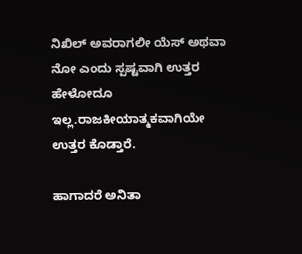ನಿಖಿಲ್ ಅವರಾಗಲೀ ಯೆಸ್ ಅಥವಾ ನೋ ಎಂದು ಸ್ಪಷ್ಟವಾಗಿ ಉತ್ತರ ಹೇಳೋದೂ ಇಲ್ಲ.ರಾಜಕೀಯಾತ್ಮಕವಾಗಿಯೇ ಉತ್ತರ ಕೊಡ್ತಾರೆ.

ಹಾಗಾದರೆ ಅನಿತಾ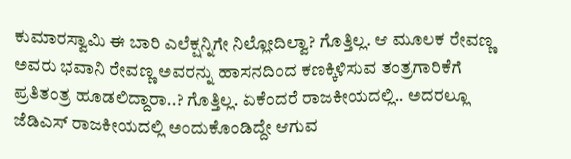ಕುಮಾರಸ್ವಾಮಿ ಈ ಬಾರಿ ಎಲೆಕ್ಷನ್ನಿಗೇ ನಿಲ್ಲೋದಿಲ್ವಾ? ಗೊತ್ತಿಲ್ಲ. ಆ ಮೂಲಕ ರೇವಣ್ಣ ಅವರು ಭವಾನಿ ರೇವಣ್ಣ ಅವರನ್ನು ಹಾಸನದಿಂದ ಕಣಕ್ಕಿಳಿಸುವ ತಂತ್ರಗಾರಿಕೆಗೆ ಪ್ರತಿತಂತ್ರ ಹೂಡಲಿದ್ದಾರಾ..? ಗೊತ್ತಿಲ್ಲ. ಏಕೆಂದರೆ ರಾಜಕೀಯದಲ್ಲಿ.. ಅದರಲ್ಲೂ ಜೆಡಿಎಸ್ ರಾಜಕೀಯದಲ್ಲಿ ಅಂದುಕೊಂಡಿದ್ದೇ ಆಗುವ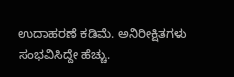ಉದಾಹರಣೆ ಕಡಿಮೆ. ಅನಿರೀಕ್ಷಿತಗಳು ಸಂಭವಿಸಿದ್ದೇ ಹೆಚ್ಚು.